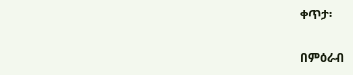ቀጥታ፡

በምዕራብ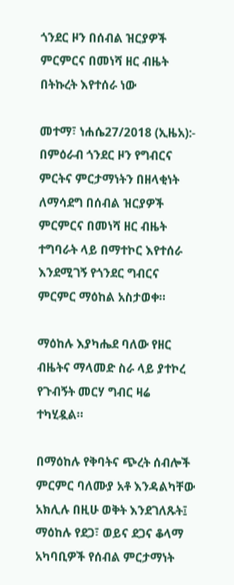ጎንደር ዞን በሰብል ዝርያዎች ምርምርና በመነሻ ዘር ብዜት በትኩረት እየተሰራ ነው

መተማ፣ ነሐሴ27/2018 (ኢዜአ):- በምዕራብ ጎንደር ዞን የግብርና ምርትና ምርታማነትን በዘላቂነት ለማሳደግ በሰብል ዝርያዎች ምርምርና በመነሻ ዘር ብዜት ተግባራት ላይ በማተኮር እየተሰራ እንደሚገኝ የጎንደር ግብርና ምርምር ማዕከል አስታወቀ።

ማዕከሉ እያካሔደ ባለው የዘር ብዜትና ማላመድ ስራ ላይ ያተኮረ የጉብኝት መርሃ ግብር ዛሬ ተካሂዷል።

በማዕከሉ የቅባትና ጭረት ሰብሎች ምርምር ባለሙያ አቶ እንዳልካቸው አክሊሉ በዚሁ ወቅት እንደገለጹት፤ ማዕከሉ የደጋ፣ ወይና ደጋና ቆላማ አካባቢዎች የሰብል ምርታማነት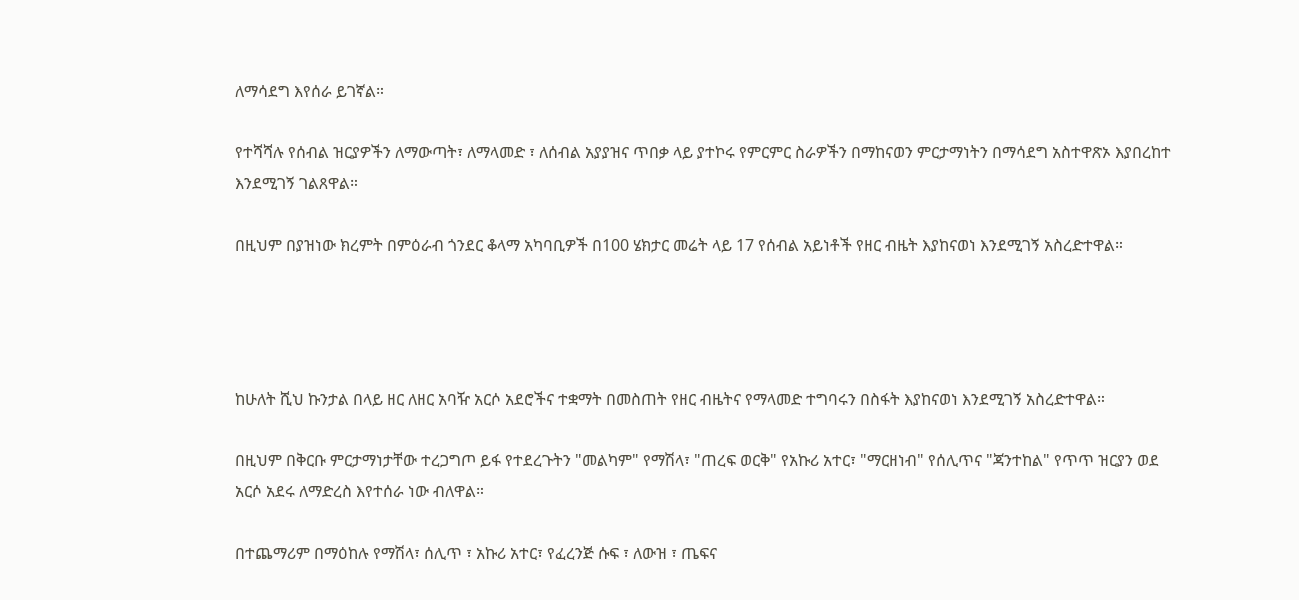ለማሳደግ እየሰራ ይገኛል።

የተሻሻሉ የሰብል ዝርያዎችን ለማውጣት፣ ለማላመድ ፣ ለሰብል አያያዝና ጥበቃ ላይ ያተኮሩ የምርምር ስራዎችን በማከናወን ምርታማነትን በማሳደግ አስተዋጽኦ እያበረከተ እንደሚገኝ ገልጸዋል።

በዚህም በያዝነው ክረምት በምዕራብ ጎንደር ቆላማ አካባቢዎች በ100 ሄክታር መሬት ላይ 17 የሰብል አይነቶች የዘር ብዜት እያከናወነ እንደሚገኝ አስረድተዋል።




ከሁለት ሺህ ኩንታል በላይ ዘር ለዘር አባዥ አርሶ አደሮችና ተቋማት በመስጠት የዘር ብዜትና የማላመድ ተግባሩን በስፋት እያከናወነ እንደሚገኝ አስረድተዋል።

በዚህም በቅርቡ ምርታማነታቸው ተረጋግጦ ይፋ የተደረጉትን "መልካም" የማሽላ፣ "ጠረፍ ወርቅ" የአኩሪ አተር፣ "ማርዘነብ" የሰሊጥና "ጃንተከል" የጥጥ ዝርያን ወደ አርሶ አደሩ ለማድረስ እየተሰራ ነው ብለዋል።

በተጨማሪም በማዕከሉ የማሽላ፣ ሰሊጥ ፣ አኩሪ አተር፣ የፈረንጅ ሱፍ ፣ ለውዝ ፣ ጤፍና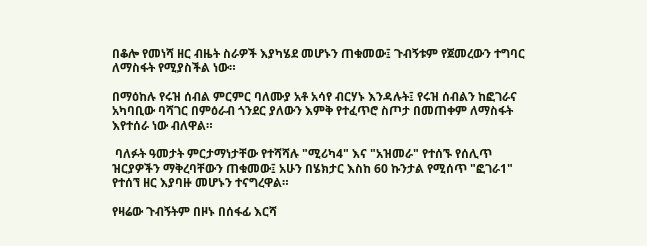በቆሎ የመነሻ ዘር ብዜት ስራዎች እያካሄደ መሆኑን ጠቁመው፤ ጉብኝቱም የጀመረውን ተግባር ለማስፋት የሚያስችል ነው።

በማዕከሉ የሩዝ ሰብል ምርምር ባለሙያ አቶ አሳየ ብርሃኑ እንዳሉት፤ የሩዝ ሰብልን ከፎገራና አካባቢው ባሻገር በምዕራብ ጎንደር ያለውን እምቅ የተፈጥሮ ስጦታ በመጠቀም ለማስፋት እየተሰራ ነው ብለዋል።

 ባለፉት ዓመታት ምርታማነታቸው የተሻሻሉ "ሚሪካ4" እና "አዝመራ" የተሰኙ የሰሊጥ ዝርያዎችን ማቅረባቸውን ጠቁመው፤ አሁን በሄክታር እስከ 60 ኩንታል የሚሰጥ "ፎገራ1" የተሰኘ ዘር እያባዙ መሆኑን ተናግረዋል።

የዛሬው ጉብኝትም በዞኑ በሰፋፊ እርሻ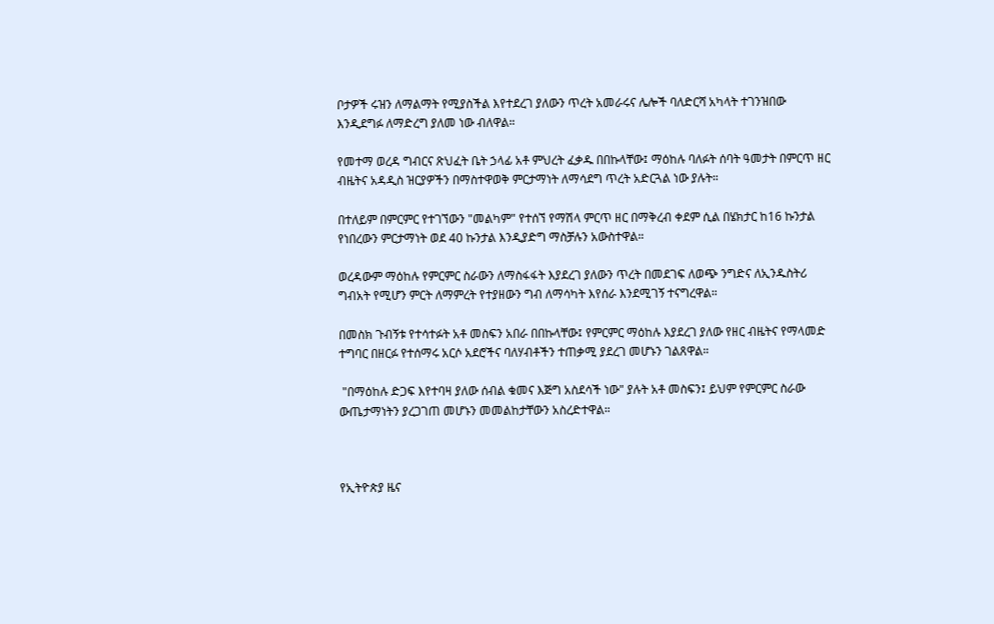ቦታዎች ሩዝን ለማልማት የሚያስችል እየተደረገ ያለውን ጥረት አመራሩና ሌሎች ባለድርሻ አካላት ተገንዝበው እንዲደግፉ ለማድረግ ያለመ ነው ብለዋል።

የመተማ ወረዳ ግብርና ጽህፈት ቤት ኃላፊ አቶ ምህረት ፈቃዱ በበኩላቸው፤ ማዕከሉ ባለፉት ሰባት ዓመታት በምርጥ ዘር ብዜትና አዳዲስ ዝርያዎችን በማስተዋወቅ ምርታማነት ለማሳደግ ጥረት አድርጓል ነው ያሉት።

በተለይም በምርምር የተገኘውን "መልካም" የተሰኘ የማሽላ ምርጥ ዘር በማቅረብ ቀደም ሲል በሄክታር ከ16 ኩንታል የነበረውን ምርታማነት ወደ 40 ኩንታል እንዲያድግ ማስቻሉን አውስተዋል።

ወረዳውም ማዕከሉ የምርምር ስራውን ለማስፋፋት እያደረገ ያለውን ጥረት በመደገፍ ለወጭ ንግድና ለኢንዱስትሪ ግብአት የሚሆን ምርት ለማምረት የተያዘውን ግብ ለማሳካት እየሰራ እንደሚገኝ ተናግረዋል።

በመስክ ጉብኝቱ የተሳተፉት አቶ መስፍን አበራ በበኩላቸው፤ የምርምር ማዕከሉ እያደረገ ያለው የዘር ብዜትና የማላመድ ተግባር በዘርፉ የተሰማሩ አርሶ አደሮችና ባለሃብቶችን ተጠቃሚ ያደረገ መሆኑን ገልጸዋል።

 "በማዕከሉ ድጋፍ እየተባዛ ያለው ሰብል ቁመና እጅግ አስደሳች ነው" ያሉት አቶ መስፍን፤ ይህም የምርምር ስራው ውጤታማነትን ያረጋገጠ መሆኑን መመልከታቸውን አስረድተዋል።



የኢትዮጵያ ዜና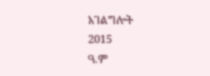አገልግሎት
2015
ዓ.ም